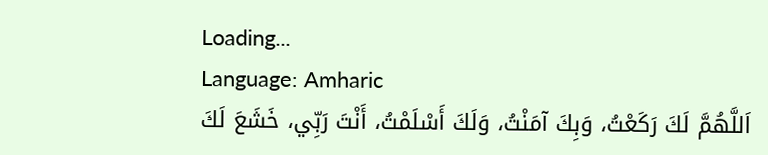Loading...
Language: Amharic
اَللَّهُمَّ لَكَ رَكَعْتُ، وَبِكَ آمَنْتُ، وَلَكَ أَسْلَمْتُ، أَنْتَ رَبِّي، خَشَعَ لَكَ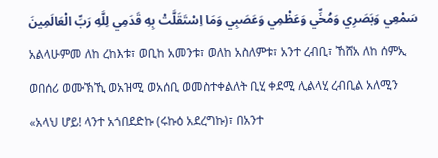سَمْعِي وَبَصَرِي وَمُخِّي وَعَظْمِي وَعَصَبِي وَمَا اِسْتَقَلَّتْ بِهِ قَدَمِي لِلَّهِ رَبِّ الْعَالَمِينَ
አልላሁምመ ለከ ረከእቱ፣ ወቢከ አመንቱ፣ ወለከ አስለምቱ፣ አንተ ረብቢ፣ ኸሸአ ለከ ሰምኢ ወበሰሪ ወሙኽኺ ወአዝሚ ወአሰቢ ወመስተቀልለት ቢሂ ቀደሚ ሊልላሂ ረብቢል አለሚን
«አላህ ሆይ! ላንተ አጎበደድኩ (ሩኩዕ አደረግኩ)፣ በአንተ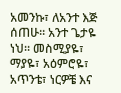አመንኩ፣ ለአንተ እጅ ሰጠሁ። አንተ ጌታዬ ነህ። መስሚያዬ፣ ማያዬ፣ አዕምሮዬ፣ አጥንቴ፣ ነርዎቼ እና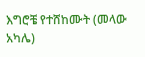እግሮቼ የተሸከሙት (መላው አካሌ)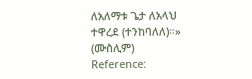ለአለማቱ ጌታ ለአላህ ተዋረደ (ተንከባለለ)።» (ሙስሊም)
Reference: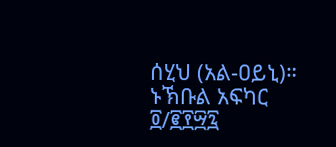ሰሂህ (አል-ዐይኒ)። ኑኽቡል አፍካር ፬/፪፻፵፯